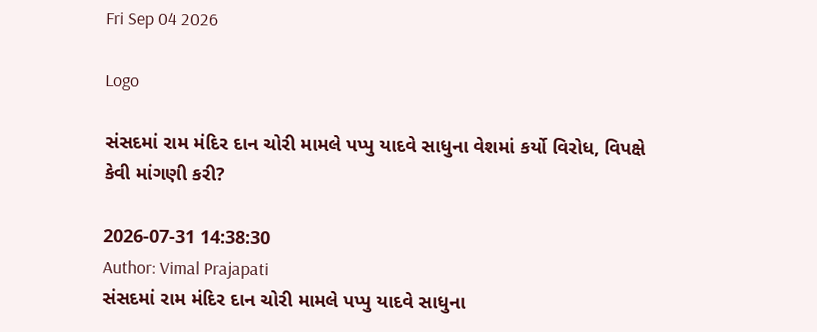Fri Sep 04 2026

Logo

સંસદમાં રામ મંદિર દાન ચોરી મામલે પપ્પુ યાદવે સાધુના વેશમાં કર્યો વિરોધ, વિપક્ષે કેવી માંગણી કરી?

2026-07-31 14:38:30
Author: Vimal Prajapati
સંસદમાં રામ મંદિર દાન ચોરી મામલે પપ્પુ યાદવે સાધુના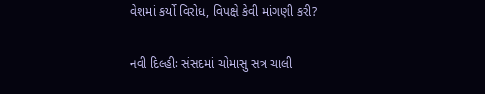વેશમાં કર્યો વિરોધ, વિપક્ષે કેવી માંગણી કરી?

નવી દિલ્હીઃ સંસદમાં ચોમાસુ સત્ર ચાલી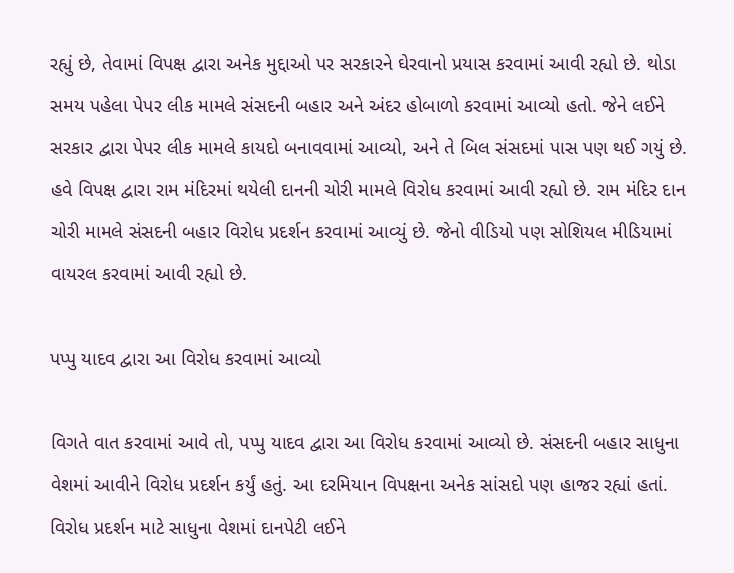રહ્યું છે, તેવામાં વિપક્ષ દ્વારા અનેક મુદ્દાઓ પર સરકારને ઘેરવાનો પ્રયાસ કરવામાં આવી રહ્યો છે. થોડા સમય પહેલા પેપર લીક મામલે સંસદની બહાર અને અંદર હોબાળો કરવામાં આવ્યો હતો. જેને લઈને સરકાર દ્વારા પેપર લીક મામલે કાયદો બનાવવામાં આવ્યો, અને તે બિલ સંસદમાં પાસ પણ થઈ ગયું છે. હવે વિપક્ષ દ્વારા રામ મંદિરમાં થયેલી દાનની ચોરી મામલે વિરોધ કરવામાં આવી રહ્યો છે. રામ મંદિર દાન ચોરી મામલે સંસદની બહાર વિરોધ પ્રદર્શન કરવામાં આવ્યું છે. જેનો વીડિયો પણ સોશિયલ મીડિયામાં વાયરલ કરવામાં આવી રહ્યો છે.

પપ્પુ યાદવ દ્વારા આ વિરોધ કરવામાં આવ્યો

વિગતે વાત કરવામાં આવે તો, પપ્પુ યાદવ દ્વારા આ વિરોધ કરવામાં આવ્યો છે. સંસદની બહાર સાધુના વેશમાં આવીને વિરોધ પ્રદર્શન કર્યું હતું. આ દરમિયાન વિપક્ષના અનેક સાંસદો પણ હાજર રહ્યાં હતાં. વિરોધ પ્રદર્શન માટે સાધુના વેશમાં દાનપેટી લઈને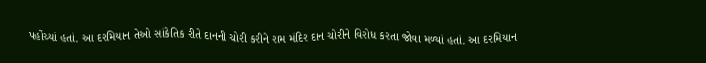પહોંચ્યાં હતાં. આ દરમિયાન તેઓ સાંકેતિક રીતે દાનની ચોરી કરીને રામ મંદિર દાન ચોરીને વિરોધ કરતા જોવા મળ્યાં હતાં. આ દરમિયાન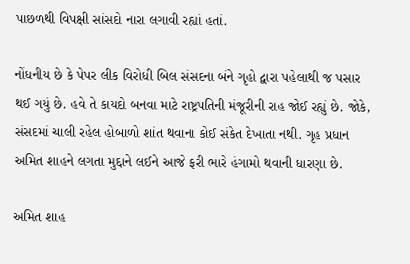પાછળથી વિપક્ષી સાંસદો નારા લગાવી રહ્યાં હતાં.

નોંધનીય છે કે પેપર લીક વિરોધી બિલ સંસદના બંને ગૃહો દ્વારા પહેલાથી જ પસાર થઈ ગયું છે. હવે તે કાયદો બનવા માટે રાષ્ટ્રપતિની મંજૂરીની રાહ જોઈ રહ્યું છે. જોકે, સંસદમાં ચાલી રહેલ હોબાળો શાંત થવાના કોઈ સંકેત દેખાતા નથી. ગૃહ પ્રધાન અમિત શાહને લગતા મુદ્દાને લઈને આજે ફરી ભારે હંગામો થવાની ધારણા છે.

અમિત શાહ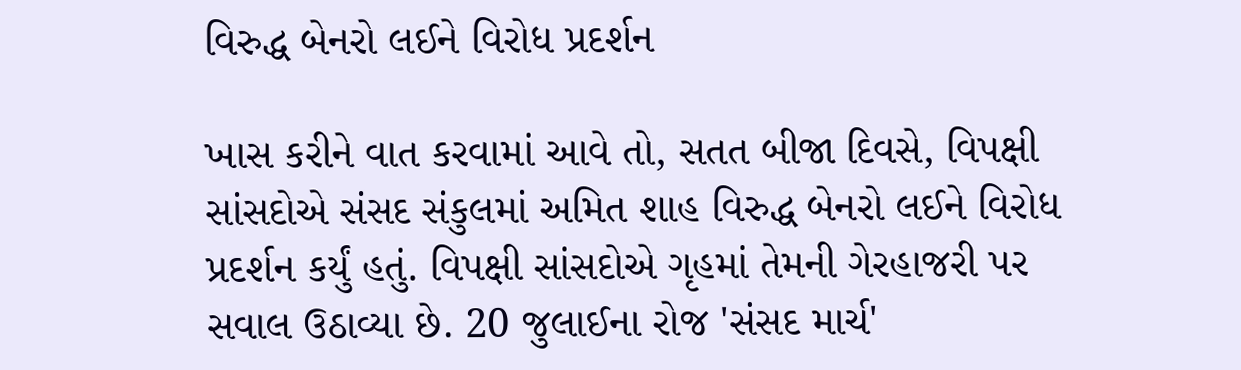વિરુદ્ધ બેનરો લઈને વિરોધ પ્રદર્શન

ખાસ કરીને વાત કરવામાં આવે તો, સતત બીજા દિવસે, વિપક્ષી સાંસદોએ સંસદ સંકુલમાં અમિત શાહ વિરુદ્ધ બેનરો લઈને વિરોધ પ્રદર્શન કર્યું હતું. વિપક્ષી સાંસદોએ ગૃહમાં તેમની ગેરહાજરી પર સવાલ ઉઠાવ્યા છે. 20 જુલાઈના રોજ 'સંસદ માર્ચ'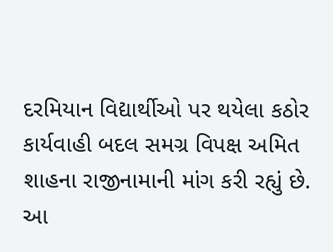દરમિયાન વિદ્યાર્થીઓ પર થયેલા કઠોર કાર્યવાહી બદલ સમગ્ર વિપક્ષ અમિત શાહના રાજીનામાની માંગ કરી રહ્યું છે. આ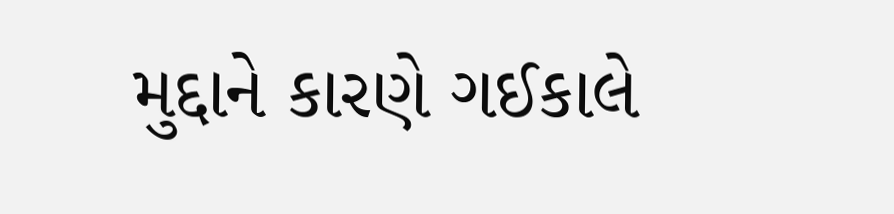મુદ્દાને કારણે ગઈકાલે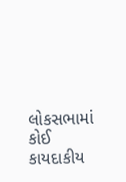લોકસભામાં કોઈ કાયદાકીય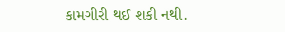કામગીરી થઈ શકી નથી.